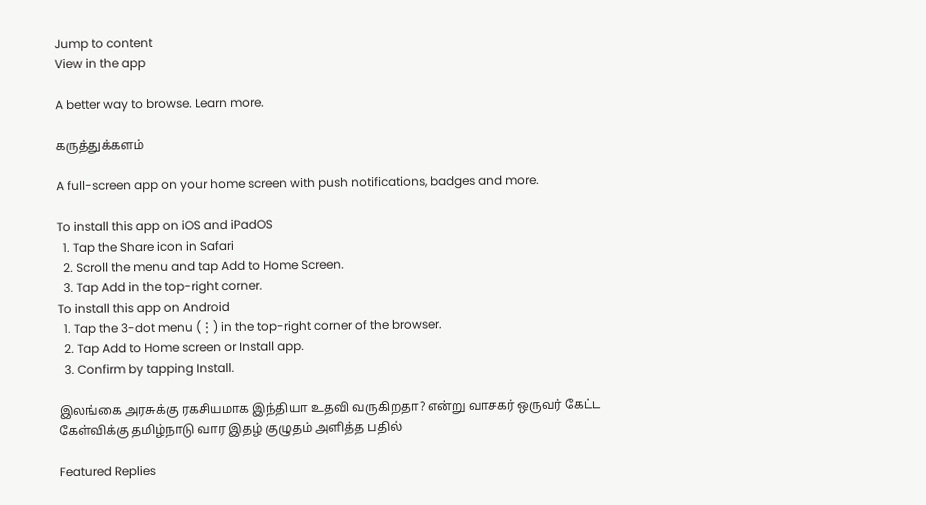Jump to content
View in the app

A better way to browse. Learn more.

கருத்துக்களம்

A full-screen app on your home screen with push notifications, badges and more.

To install this app on iOS and iPadOS
  1. Tap the Share icon in Safari
  2. Scroll the menu and tap Add to Home Screen.
  3. Tap Add in the top-right corner.
To install this app on Android
  1. Tap the 3-dot menu (⋮) in the top-right corner of the browser.
  2. Tap Add to Home screen or Install app.
  3. Confirm by tapping Install.

இலங்கை அரசுக்கு ரகசியமாக இந்தியா உதவி வருகிறதா? என்று வாசகர் ஒருவர் கேட்ட கேள்விக்கு தமிழ்நாடு வார இதழ் குழுதம் அளித்த பதில்

Featured Replies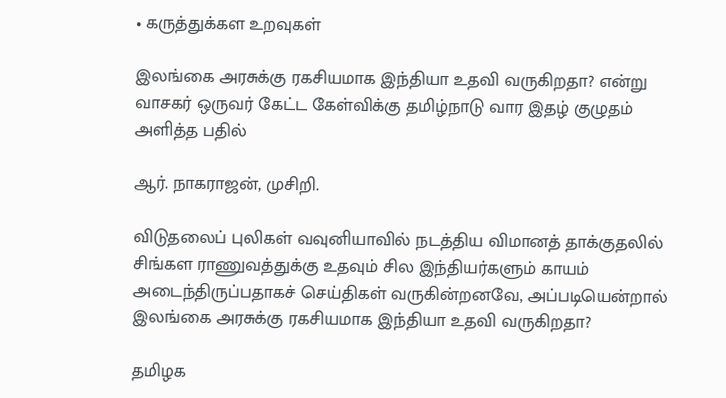• கருத்துக்கள உறவுகள்

இலங்கை அரசுக்கு ரகசியமாக இந்தியா உதவி வருகிறதா? என்று வாசகர் ஒருவர் கேட்ட கேள்விக்கு தமிழ்நாடு வார இதழ் குழுதம் அளித்த பதில்

ஆர். நாகராஜன், முசிறி.

விடுதலைப் புலிகள் வவுனியாவில் நடத்திய விமானத் தாக்குதலில் சிங்கள ராணுவத்துக்கு உதவும் சில இந்தியர்களும் காயம் அடைந்திருப்பதாகச் செய்திகள் வருகின்றனவே, அப்படியென்றால் இலங்கை அரசுக்கு ரகசியமாக இந்தியா உதவி வருகிறதா?

தமிழக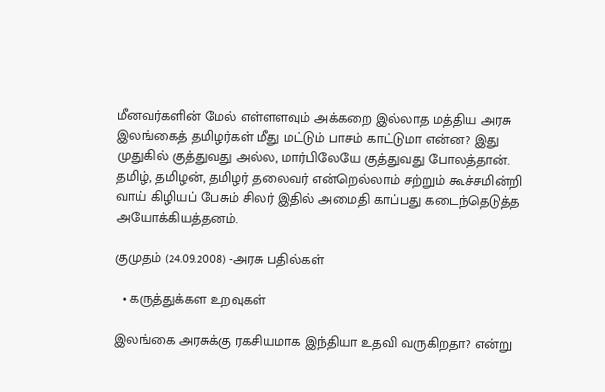மீனவர்களின் மேல் எள்ளளவும் அக்கறை இல்லாத மத்திய அரசு இலங்கைத் தமிழர்கள் மீது மட்டும் பாசம் காட்டுமா என்ன? இது முதுகில் குத்துவது அல்ல, மார்பிலேயே குத்துவது போலத்தான். தமிழ், தமிழன், தமிழர் தலைவர் என்றெல்லாம் சற்றும் கூச்சமின்றி வாய் கிழியப் பேசும் சிலர் இதில் அமைதி காப்பது கடைந்தெடுத்த அயோக்கியத்தனம்.

குமுதம் (24.09.2008) -அரசு பதில்கள்

  • கருத்துக்கள உறவுகள்

இலங்கை அரசுக்கு ரகசியமாக இந்தியா உதவி வருகிறதா? என்று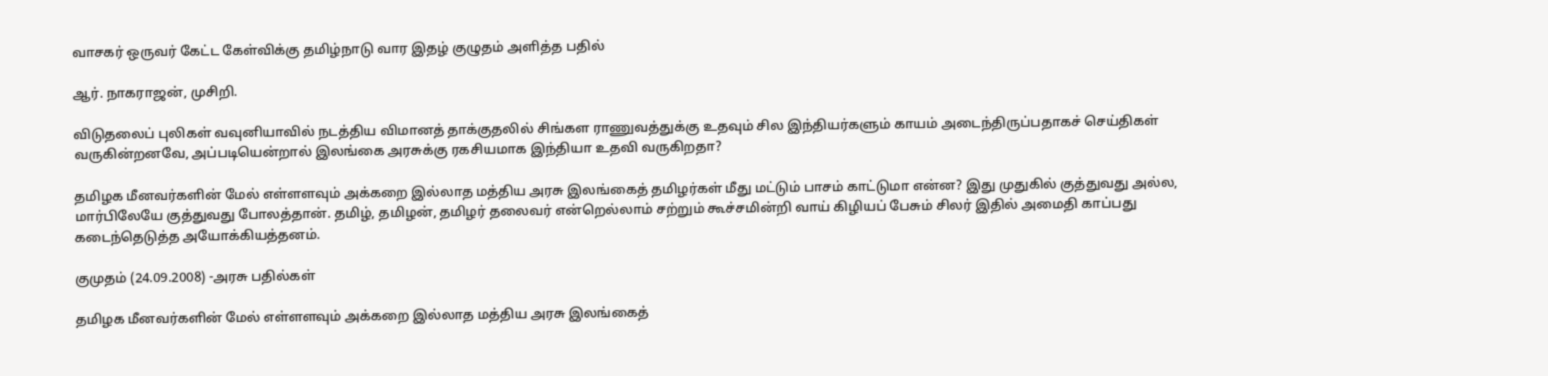வாசகர் ஒருவர் கேட்ட கேள்விக்கு தமிழ்நாடு வார இதழ் குழுதம் அளித்த பதில்

ஆர். நாகராஜன், முசிறி.

விடுதலைப் புலிகள் வவுனியாவில் நடத்திய விமானத் தாக்குதலில் சிங்கள ராணுவத்துக்கு உதவும் சில இந்தியர்களும் காயம் அடைந்திருப்பதாகச் செய்திகள் வருகின்றனவே, அப்படியென்றால் இலங்கை அரசுக்கு ரகசியமாக இந்தியா உதவி வருகிறதா?

தமிழக மீனவர்களின் மேல் எள்ளளவும் அக்கறை இல்லாத மத்திய அரசு இலங்கைத் தமிழர்கள் மீது மட்டும் பாசம் காட்டுமா என்ன? இது முதுகில் குத்துவது அல்ல, மார்பிலேயே குத்துவது போலத்தான். தமிழ், தமிழன், தமிழர் தலைவர் என்றெல்லாம் சற்றும் கூச்சமின்றி வாய் கிழியப் பேசும் சிலர் இதில் அமைதி காப்பது கடைந்தெடுத்த அயோக்கியத்தனம்.

குமுதம் (24.09.2008) -அரசு பதில்கள்

தமிழக மீனவர்களின் மேல் எள்ளளவும் அக்கறை இல்லாத மத்திய அரசு இலங்கைத்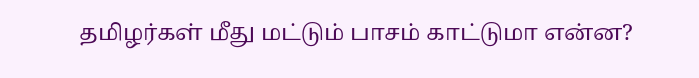தமிழர்கள் மீது மட்டும் பாசம் காட்டுமா என்ன?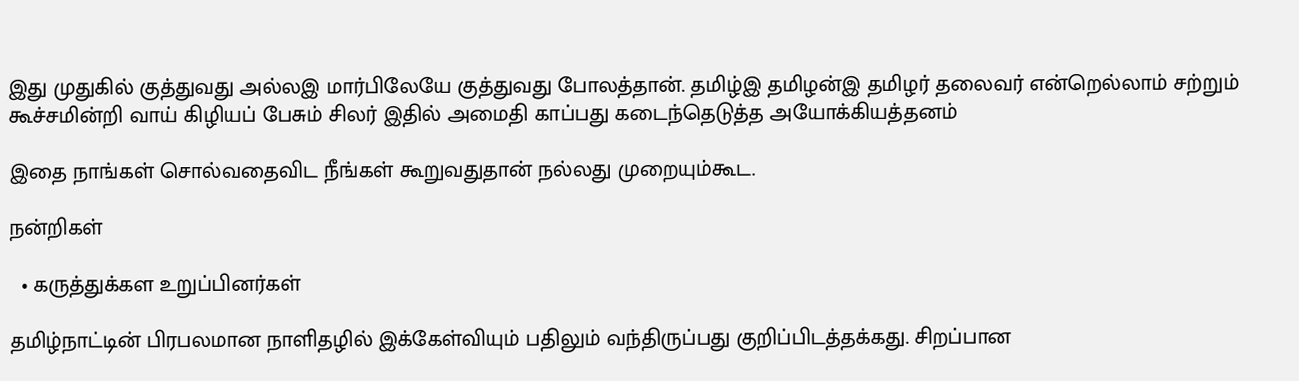இது முதுகில் குத்துவது அல்லஇ மார்பிலேயே குத்துவது போலத்தான். தமிழ்இ தமிழன்இ தமிழர் தலைவர் என்றெல்லாம் சற்றும் கூச்சமின்றி வாய் கிழியப் பேசும் சிலர் இதில் அமைதி காப்பது கடைந்தெடுத்த அயோக்கியத்தனம்

இதை நாங்கள் சொல்வதைவிட நீங்கள் கூறுவதுதான் நல்லது முறையும்கூட.

நன்றிகள்

  • கருத்துக்கள உறுப்பினர்கள்

தமிழ்நாட்டின் பிரபலமான நாளிதழில் இக்கேள்வியும் பதிலும் வந்திருப்பது குறிப்பிடத்தக்கது. சிறப்பான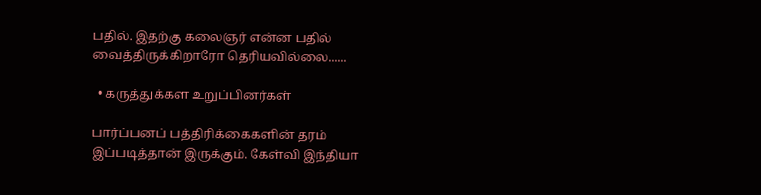பதில். இதற்கு கலைஞர் என்ன பதில் வைத்திருக்கிறாரோ தெரியவில்லை......

  • கருத்துக்கள உறுப்பினர்கள்

பார்ப்பனப் பத்திரிக்கைகளின் தரம் இப்படித்தான் இருக்கும். கேள்வி இந்தியா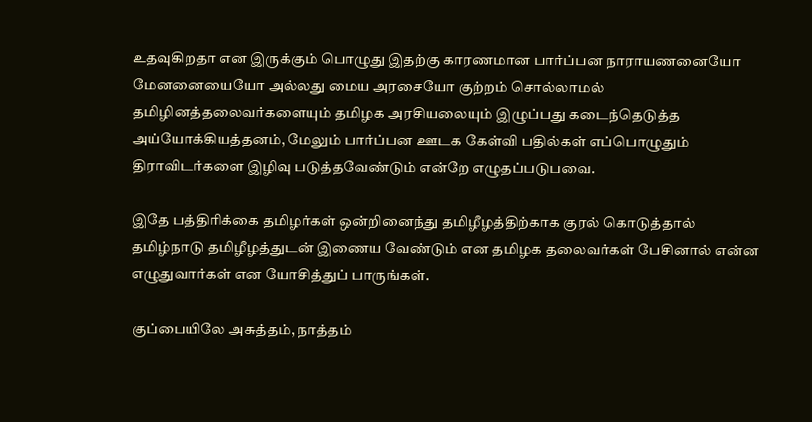உதவுகிறதா என இருக்கும் பொழுது இதற்கு காரணமான பார்ப்பன நாராயணனையோ மேனனையையோ அல்லது மைய அரசையோ குற்றம் சொல்லாமல் தமிழினத்தலைவர்களையும் தமிழக அரசியலையும் இழுப்பது கடைந்தெடுத்த அய்யோக்கியத்தனம், மேலும் பார்ப்பன ஊடக கேள்வி பதில்கள் எப்பொழுதும் திராவிடர்களை இழிவு படுத்தவேண்டும் என்றே எழுதப்படுபவை.

இதே பத்திரிக்கை தமிழர்கள் ஒன்றினைந்து தமிழீழத்திற்காக குரல் கொடுத்தால் தமிழ்நாடு தமிழீழத்துடன் இணைய வேண்டும் என தமிழக தலைவர்கள் பேசினால் என்ன எழுதுவார்கள் என யோசித்துப் பாருங்கள்.

குப்பையிலே அசுத்தம், நாத்தம்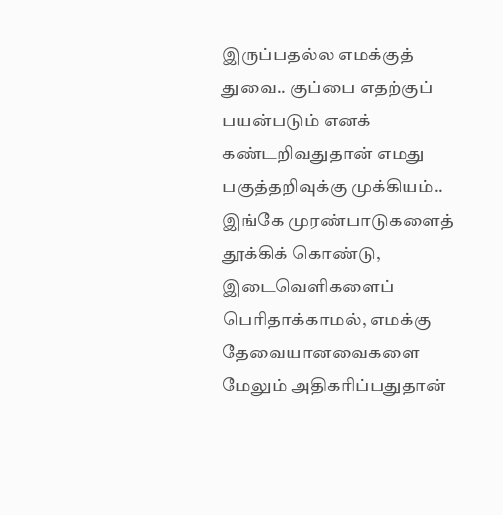இருப்பதல்ல எமக்குத் துவை.. குப்பை எதற்குப் பயன்படும் எனக் கண்டறிவதுதான் எமது பகுத்தறிவுக்கு முக்கியம்.. இங்கே முரண்பாடுகளைத் தூக்கிக் கொண்டு, இடைவெளிகளைப் பெரிதாக்காமல், எமக்கு தேவையானவைகளை மேலும் அதிகரிப்பதுதான்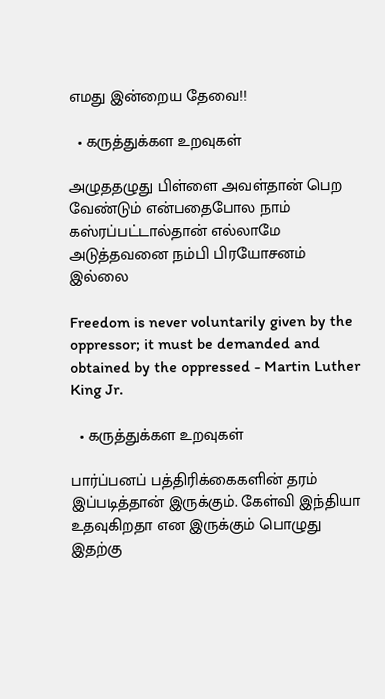எமது இன்றைய தேவை!!

  • கருத்துக்கள உறவுகள்

அழுததழுது பிள்ளை அவள்தான் பெற வேண்டும் என்பதைபோல நாம் கஸ்ரப்பட்டால்தான் எல்லாமே அடுத்தவனை நம்பி பிரயோசனம் இல்லை

Freedom is never voluntarily given by the oppressor; it must be demanded and obtained by the oppressed - Martin Luther King Jr.

  • கருத்துக்கள உறவுகள்

பார்ப்பனப் பத்திரிக்கைகளின் தரம் இப்படித்தான் இருக்கும். கேள்வி இந்தியா உதவுகிறதா என இருக்கும் பொழுது இதற்கு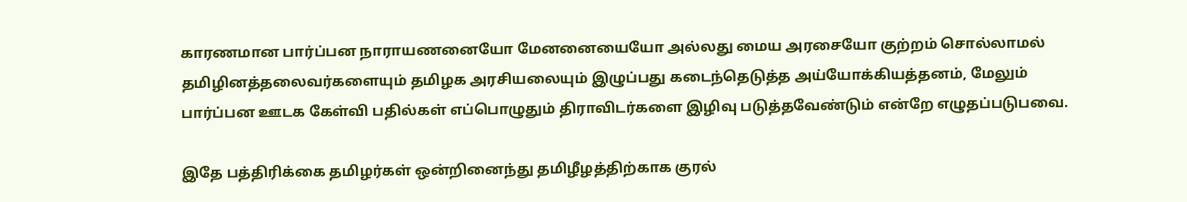காரணமான பார்ப்பன நாராயணனையோ மேனனையையோ அல்லது மைய அரசையோ குற்றம் சொல்லாமல் தமிழினத்தலைவர்களையும் தமிழக அரசியலையும் இழுப்பது கடைந்தெடுத்த அய்யோக்கியத்தனம், மேலும் பார்ப்பன ஊடக கேள்வி பதில்கள் எப்பொழுதும் திராவிடர்களை இழிவு படுத்தவேண்டும் என்றே எழுதப்படுபவை.

இதே பத்திரிக்கை தமிழர்கள் ஒன்றினைந்து தமிழீழத்திற்காக குரல்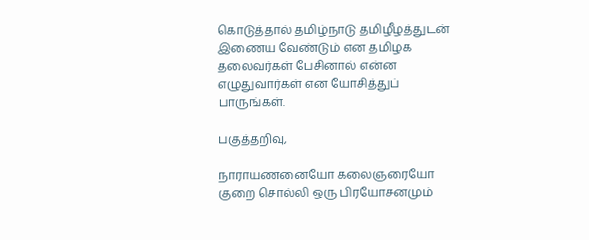கொடுத்தால் தமிழ்நாடு தமிழீழத்துடன் இணைய வேண்டும் என தமிழக தலைவர்கள் பேசினால் என்ன எழுதுவார்கள் என யோசித்துப் பாருங்கள்.

பகுத்தறிவு,

நாராயணனையோ கலைஞரையோ குறை சொல்லி ஒரு பிரயோசனமும்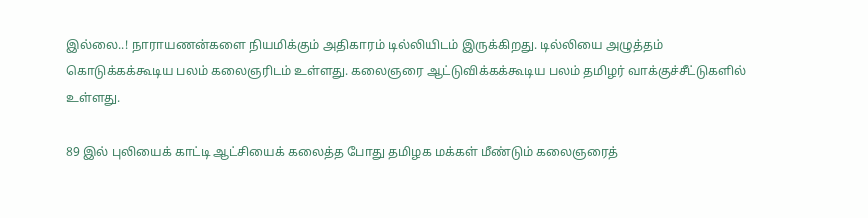இல்லை..! நாராயண‌ன்களை நியமிக்கும் அதிகாரம் டில்லியிடம் இருக்கிறது. டில்லியை அழுத்தம் கொடுக்கக்கூடிய பலம் கலைஞரிடம் உள்ளது. கலைஞரை ஆட்டுவிக்கக்கூடிய பலம் தமிழர் வாக்குச்சீட்டுகளில் உள்ளது.

89 இல் புலியைக் காட்டி ஆட்சியைக் கலைத்த போது தமிழக மக்கள் மீண்டும் கலைஞரைத்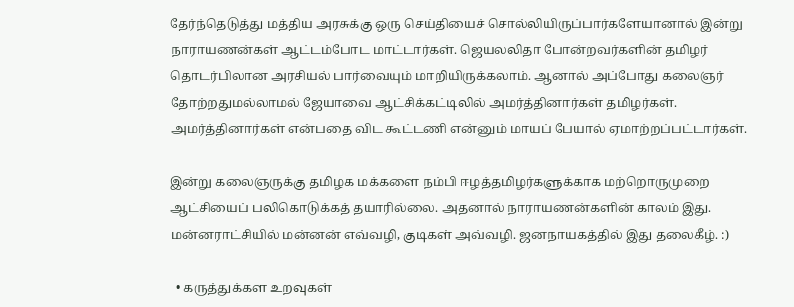தேர்ந்தெடுத்து மத்திய அரசுக்கு ஒரு செய்தியைச் சொல்லியிருப்பார்களேயானால் இன்று நாராயணன்கள் ஆட்டம்போட மாட்டார்கள். ஜெயலலிதா போன்ற‌வர்களின் தமிழர் தொடர்பிலான‌ அரசியல் பார்வையும் மாறியிருக்கலாம். ஆனால் அப்போது கலைஞர் தோற்றதுமல்லாமல் ஜேயாவை ஆட்சிக்கட்டிலில் அமர்த்தினார்கள் தமிழர்கள். அமர்த்தினார்கள் என்பதை விட கூட்டணி என்னும் மாயப் பேயால் ஏமாற்றப்பட்டார்கள்.

இன்று கலைஞருக்கு தமிழக மக்களை நம்பி ஈழத்தமிழர்களுக்காக மற்றொருமுறை ஆட்சியைப் பலிகொடுக்கத் தயாரில்லை. அதனால் நாராயணன்களின் காலம் இது. மன்னராட்சியில் மன்னன் எவ்வழி, குடிகள் அவ்வழி. ஜனநாயகத்தில் இது தலைகீழ். :)

  • கருத்துக்கள உறவுகள்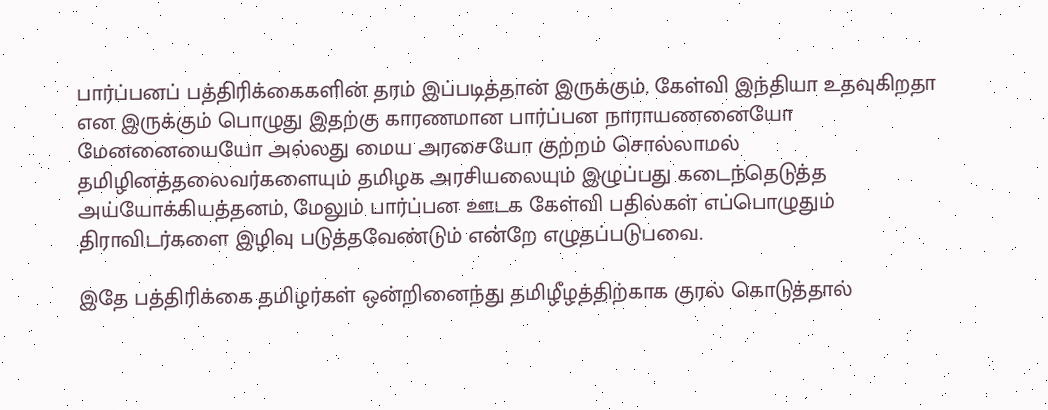பார்ப்பனப் பத்திரிக்கைகளின் தரம் இப்படித்தான் இருக்கும். கேள்வி இந்தியா உதவுகிறதா என இருக்கும் பொழுது இதற்கு காரணமான பார்ப்பன நாராயணனையோ மேனனையையோ அல்லது மைய அரசையோ குற்றம் சொல்லாமல் தமிழினத்தலைவர்களையும் தமிழக அரசியலையும் இழுப்பது கடைந்தெடுத்த அய்யோக்கியத்தனம், மேலும் பார்ப்பன ஊடக கேள்வி பதில்கள் எப்பொழுதும் திராவிடர்களை இழிவு படுத்தவேண்டும் என்றே எழுதப்படுபவை.

இதே பத்திரிக்கை தமிழர்கள் ஒன்றினைந்து தமிழீழத்திற்காக குரல் கொடுத்தால்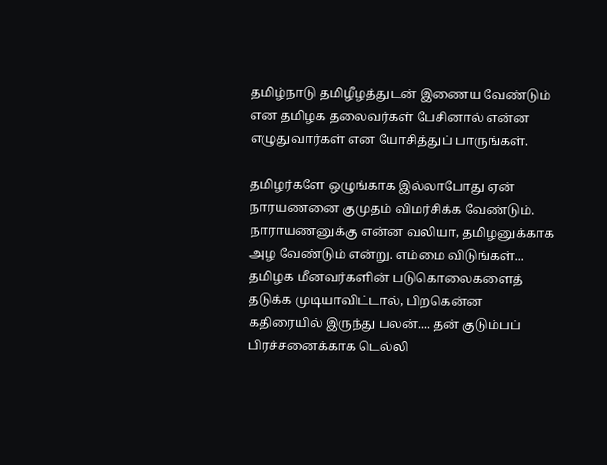தமிழ்நாடு தமிழீழத்துடன் இணைய வேண்டும் என தமிழக தலைவர்கள் பேசினால் என்ன எழுதுவார்கள் என யோசித்துப் பாருங்கள்.

தமிழர்களே ஒழுங்காக இல்லாபோது ஏன் நாரயணனை குமுதம் விமர்சிக்க வேண்டும். நாராயணனுக்கு என்ன வலியா, தமிழனுக்காக அழ வேண்டும் என்று. எம்மை விடுங்கள்... தமிழக மீனவர்களின் படுகொலைகளைத் தடுக்க முடியாவிட்டால், பிறகென்ன கதிரையில் இருந்து பலன்.... தன் குடும்பப் பிரச்சனைக்காக டெல்லி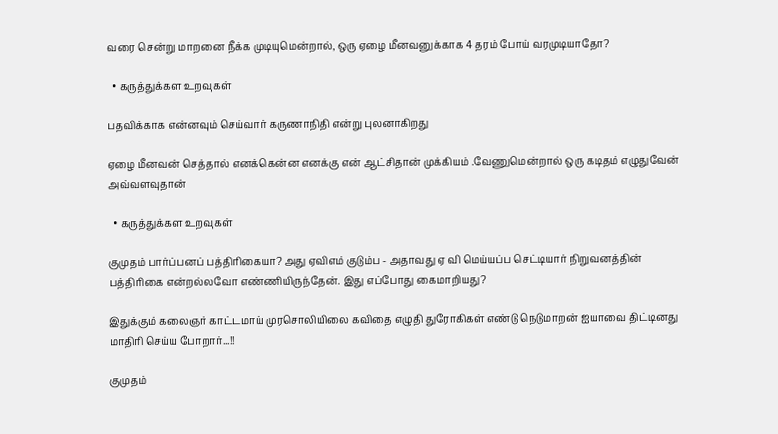வரை சென்று மாறனை நீக்க முடியுமென்றால், ஒரு ஏழை மீனவனுக்காக 4 தரம் போய் வரமுடியாதோ?

  • கருத்துக்கள உறவுகள்

பதவிக்காக என்னவும் செய்வார் கருணாநிதி என்று புலனாகிறது

ஏழை மீனவன் செத்தால் எனக்கென்ன எனக்கு என் ஆட்சிதான் முக்கியம் .வேணுமென்றால் ஒரு கடிதம் எழுதுவேன் அவ்வளவுதான்

  • கருத்துக்கள உறவுகள்

குமுதம் பார்ப்பனப் பத்திரிகையா? அது ஏவிஎம் குடும்ப - அதாவது ஏ வி மெய்யப்ப செட்டியார் நிறுவனத்தின் பத்திரிகை என்றல்லவோ எண்ணியிருந்தேன். இது எப்போது கைமாறியது?

இதுக்கும் கலைஞர் காட்டமாய் முரசொலியிலை கவிதை எழுதி துரோகிகள் எண்டு நெடுமாறன் ஐயாவை திட்டினது மாதிரி செய்ய போறார்...!!

குமுதம்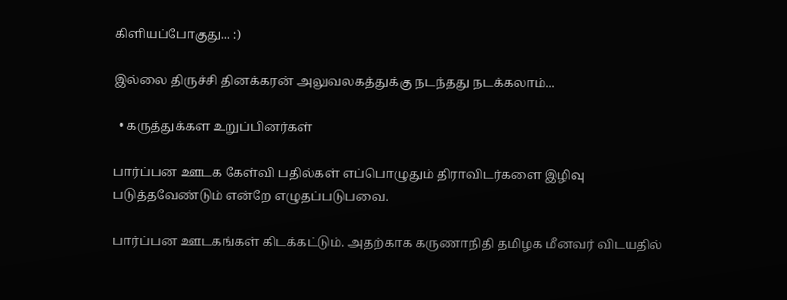கிளியப்போகுது... :)

இல்லை திருச்சி தினக்கரன் அலுவலகத்துக்கு நடந்தது நடக்கலாம்...

  • கருத்துக்கள உறுப்பினர்கள்

பார்ப்பன ஊடக கேள்வி பதில்கள் எப்பொழுதும் திராவிடர்களை இழிவு படுத்தவேண்டும் என்றே எழுதப்படுபவை.

பார்ப்பன ஊடகங்கள் கிடக்கட்டும். அதற்காக கருணாநிதி தமிழக மீனவர் விடயதில்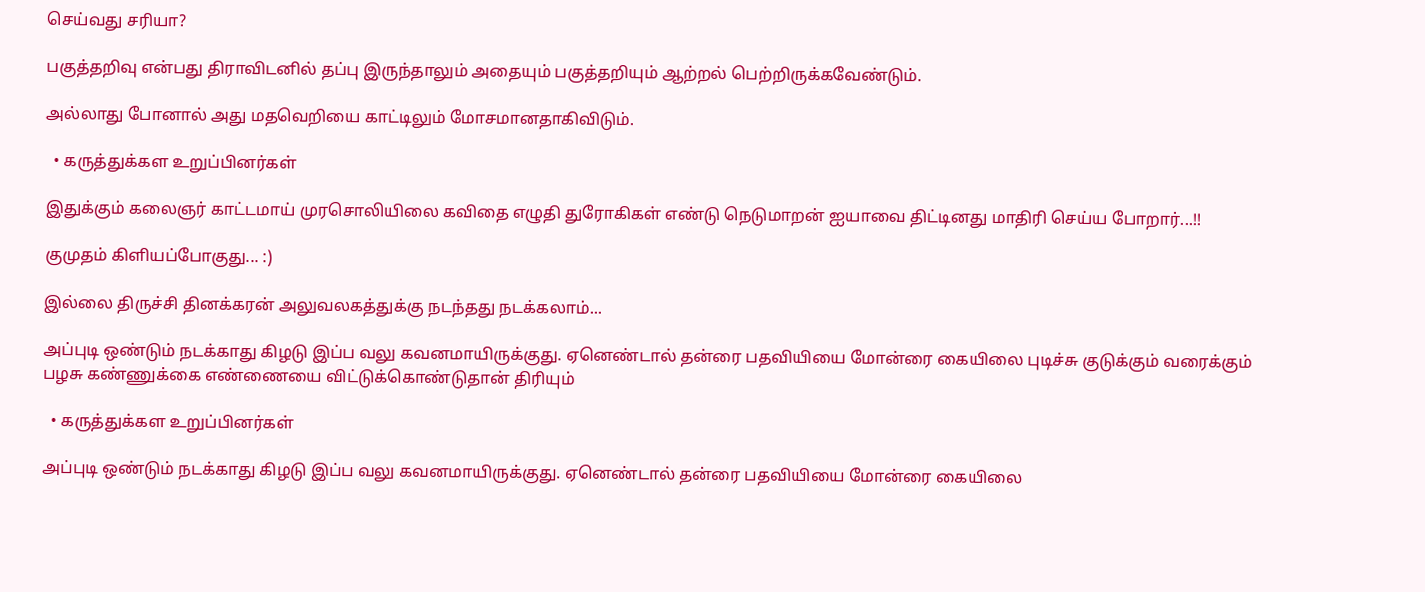செய்வது சரியா?

பகுத்தறிவு என்பது திராவிடனில் தப்பு இருந்தாலும் அதையும் பகுத்தறியும் ஆற்றல் பெற்றிருக்கவேண்டும்.

அல்லாது போனால் அது மதவெறியை காட்டிலும் மோசமானதாகிவிடும்.

  • கருத்துக்கள உறுப்பினர்கள்

இதுக்கும் கலைஞர் காட்டமாய் முரசொலியிலை கவிதை எழுதி துரோகிகள் எண்டு நெடுமாறன் ஐயாவை திட்டினது மாதிரி செய்ய போறார்...!!

குமுதம் கிளியப்போகுது... :)

இல்லை திருச்சி தினக்கரன் அலுவலகத்துக்கு நடந்தது நடக்கலாம்...

அப்புடி ஒண்டும் நடக்காது கிழடு இப்ப வலு கவனமாயிருக்குது. ஏனெண்டால் தன்ரை பதவியியை மோன்ரை கையிலை புடிச்சு குடுக்கும் வரைக்கும் பழசு கண்ணுக்கை எண்ணையை விட்டுக்கொண்டுதான் திரியும்

  • கருத்துக்கள உறுப்பினர்கள்

அப்புடி ஒண்டும் நடக்காது கிழடு இப்ப வலு கவனமாயிருக்குது. ஏனெண்டால் தன்ரை பதவியியை மோன்ரை கையிலை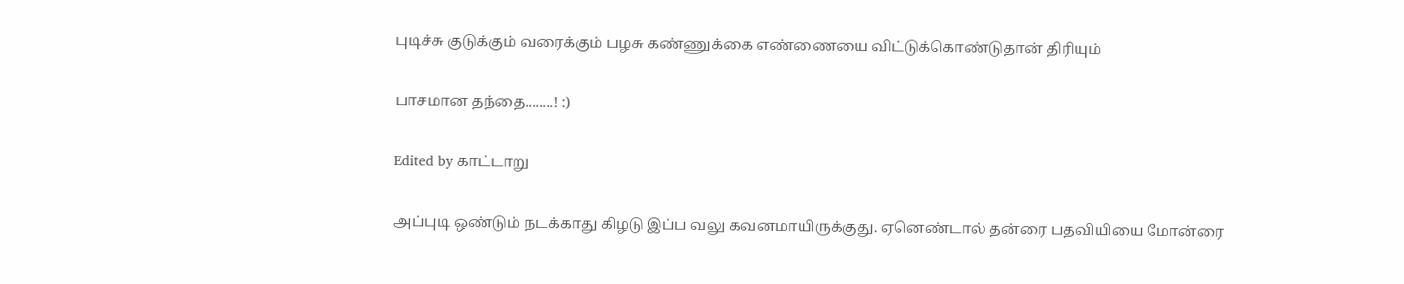புடிச்சு குடுக்கும் வரைக்கும் பழசு கண்ணுக்கை எண்ணையை விட்டுக்கொண்டுதான் திரியும்

பாசமான தந்தை........! :)

Edited by காட்டாறு

அப்புடி ஒண்டும் நடக்காது கிழடு இப்ப வலு கவனமாயிருக்குது. ஏனெண்டால் தன்ரை பதவியியை மோன்ரை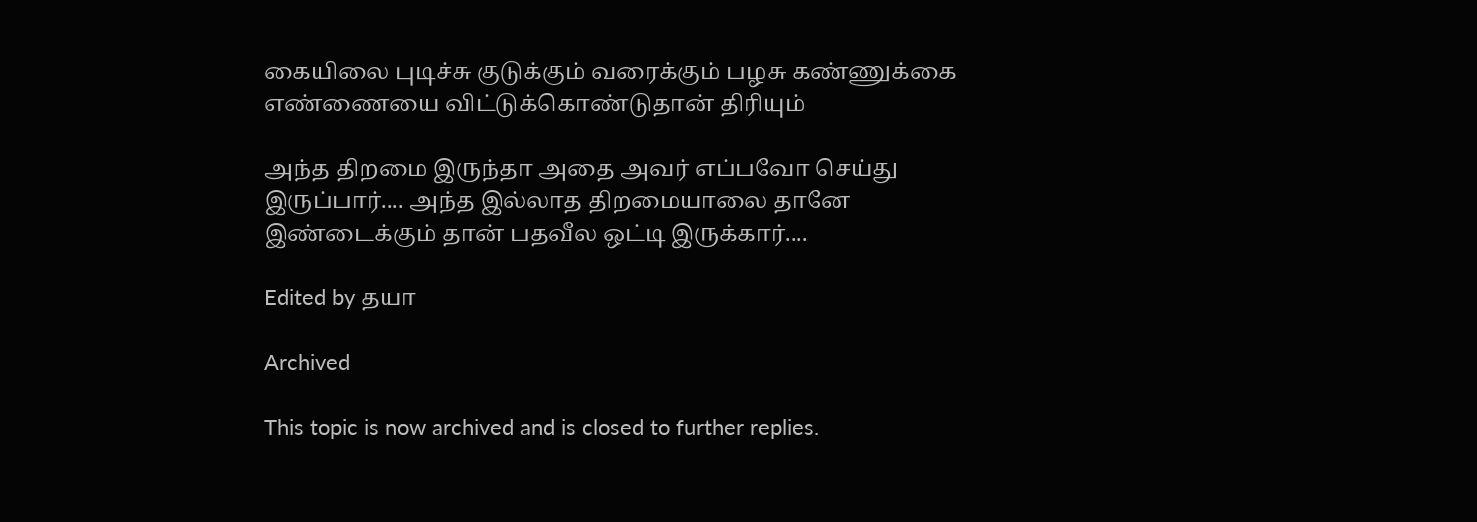கையிலை புடிச்சு குடுக்கும் வரைக்கும் பழசு கண்ணுக்கை எண்ணையை விட்டுக்கொண்டுதான் திரியும்

அந்த திறமை இருந்தா அதை அவர் எப்பவோ செய்து இருப்பார்.... அந்த இல்லாத திறமையாலை தானே இண்டைக்கும் தான் பதவீல ஒட்டி இருக்கார்....

Edited by தயா

Archived

This topic is now archived and is closed to further replies.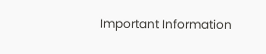Important Information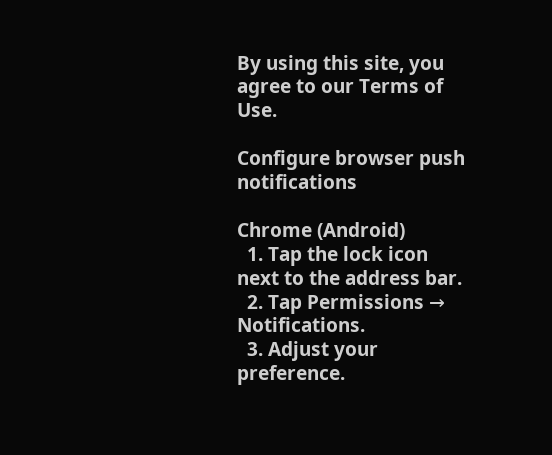By using this site, you agree to our Terms of Use.

Configure browser push notifications

Chrome (Android)
  1. Tap the lock icon next to the address bar.
  2. Tap Permissions → Notifications.
  3. Adjust your preference.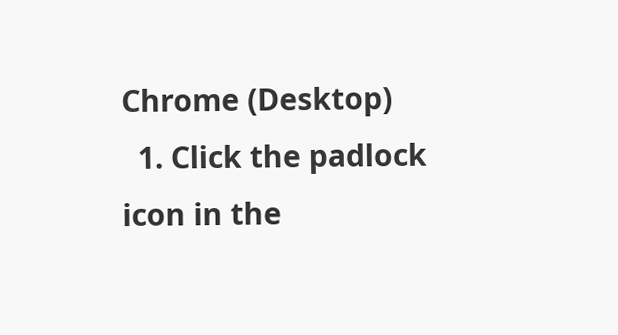Chrome (Desktop)
  1. Click the padlock icon in the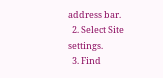address bar.
  2. Select Site settings.
  3. Find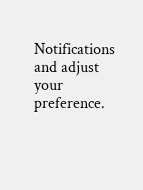Notifications and adjust your preference.